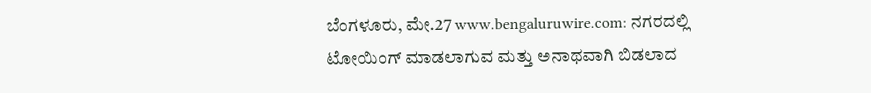ಬೆಂಗಳೂರು, ಮೇ.27 www.bengaluruwire.com: ನಗರದಲ್ಲಿ ಟೋಯಿಂಗ್ ಮಾಡಲಾಗುವ ಮತ್ತು ಅನಾಥವಾಗಿ ಬಿಡಲಾದ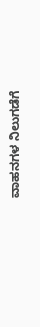ವಾಹನಗಳ ನಿಲುಗಡೆಗೆ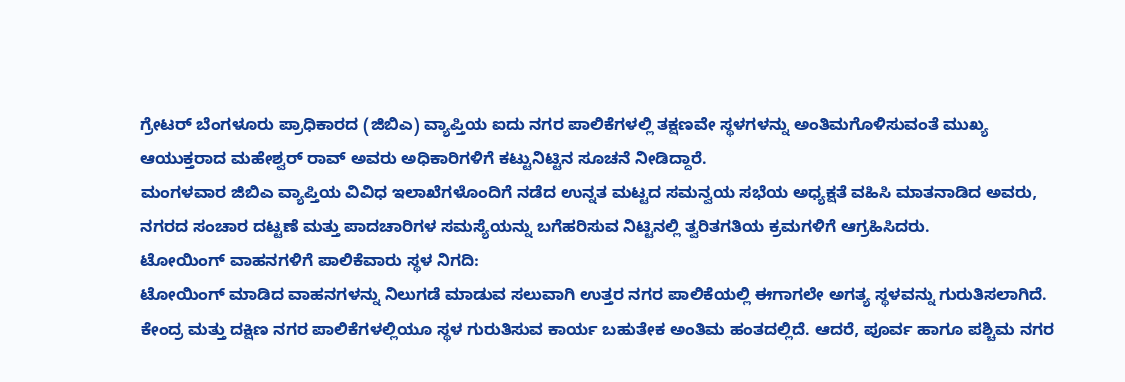ಗ್ರೇಟರ್ ಬೆಂಗಳೂರು ಪ್ರಾಧಿಕಾರದ (ಜಿಬಿಎ) ವ್ಯಾಪ್ತಿಯ ಐದು ನಗರ ಪಾಲಿಕೆಗಳಲ್ಲಿ ತಕ್ಷಣವೇ ಸ್ಥಳಗಳನ್ನು ಅಂತಿಮಗೊಳಿಸುವಂತೆ ಮುಖ್ಯ ಆಯುಕ್ತರಾದ ಮಹೇಶ್ವರ್ ರಾವ್ ಅವರು ಅಧಿಕಾರಿಗಳಿಗೆ ಕಟ್ಟುನಿಟ್ಟಿನ ಸೂಚನೆ ನೀಡಿದ್ದಾರೆ.
ಮಂಗಳವಾರ ಜಿಬಿಎ ವ್ಯಾಪ್ತಿಯ ವಿವಿಧ ಇಲಾಖೆಗಳೊಂದಿಗೆ ನಡೆದ ಉನ್ನತ ಮಟ್ಟದ ಸಮನ್ವಯ ಸಭೆಯ ಅಧ್ಯಕ್ಷತೆ ವಹಿಸಿ ಮಾತನಾಡಿದ ಅವರು, ನಗರದ ಸಂಚಾರ ದಟ್ಟಣೆ ಮತ್ತು ಪಾದಚಾರಿಗಳ ಸಮಸ್ಯೆಯನ್ನು ಬಗೆಹರಿಸುವ ನಿಟ್ಟಿನಲ್ಲಿ ತ್ವರಿತಗತಿಯ ಕ್ರಮಗಳಿಗೆ ಆಗ್ರಹಿಸಿದರು.
ಟೋಯಿಂಗ್ ವಾಹನಗಳಿಗೆ ಪಾಲಿಕೆವಾರು ಸ್ಥಳ ನಿಗದಿ:
ಟೋಯಿಂಗ್ ಮಾಡಿದ ವಾಹನಗಳನ್ನು ನಿಲುಗಡೆ ಮಾಡುವ ಸಲುವಾಗಿ ಉತ್ತರ ನಗರ ಪಾಲಿಕೆಯಲ್ಲಿ ಈಗಾಗಲೇ ಅಗತ್ಯ ಸ್ಥಳವನ್ನು ಗುರುತಿಸಲಾಗಿದೆ. ಕೇಂದ್ರ ಮತ್ತು ದಕ್ಷಿಣ ನಗರ ಪಾಲಿಕೆಗಳಲ್ಲಿಯೂ ಸ್ಥಳ ಗುರುತಿಸುವ ಕಾರ್ಯ ಬಹುತೇಕ ಅಂತಿಮ ಹಂತದಲ್ಲಿದೆ. ಆದರೆ, ಪೂರ್ವ ಹಾಗೂ ಪಶ್ಚಿಮ ನಗರ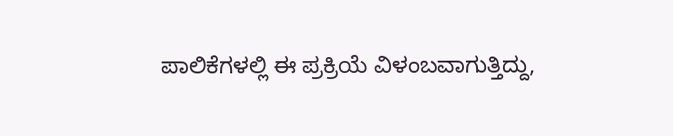ಪಾಲಿಕೆಗಳಲ್ಲಿ ಈ ಪ್ರಕ್ರಿಯೆ ವಿಳಂಬವಾಗುತ್ತಿದ್ದು,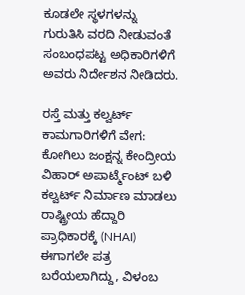ಕೂಡಲೇ ಸ್ಥಳಗಳನ್ನು ಗುರುತಿಸಿ ವರದಿ ನೀಡುವಂತೆ ಸಂಬಂಧಪಟ್ಟ ಅಧಿಕಾರಿಗಳಿಗೆ ಅವರು ನಿರ್ದೇಶನ ನೀಡಿದರು.

ರಸ್ತೆ ಮತ್ತು ಕಲ್ವರ್ಟ್ ಕಾಮಗಾರಿಗಳಿಗೆ ವೇಗ:
ಕೋಗಿಲು ಜಂಕ್ಷನ್ನ ಕೇಂದ್ರೀಯ ವಿಹಾರ್ ಅಪಾರ್ಟ್ಮೆಂಟ್ ಬಳಿ ಕಲ್ವರ್ಟ್ ನಿರ್ಮಾಣ ಮಾಡಲು ರಾಷ್ಟ್ರೀಯ ಹೆದ್ದಾರಿ ಪ್ರಾಧಿಕಾರಕ್ಕೆ (NHAI) ಈಗಾಗಲೇ ಪತ್ರ ಬರೆಯಲಾಗಿದ್ದು, ವಿಳಂಬ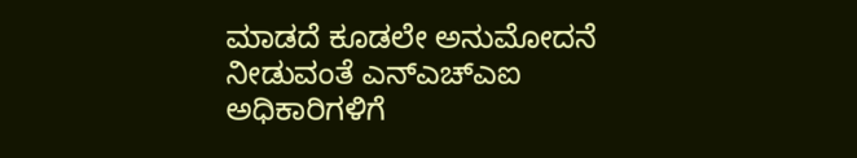ಮಾಡದೆ ಕೂಡಲೇ ಅನುಮೋದನೆ ನೀಡುವಂತೆ ಎನ್ಎಚ್ಎಐ ಅಧಿಕಾರಿಗಳಿಗೆ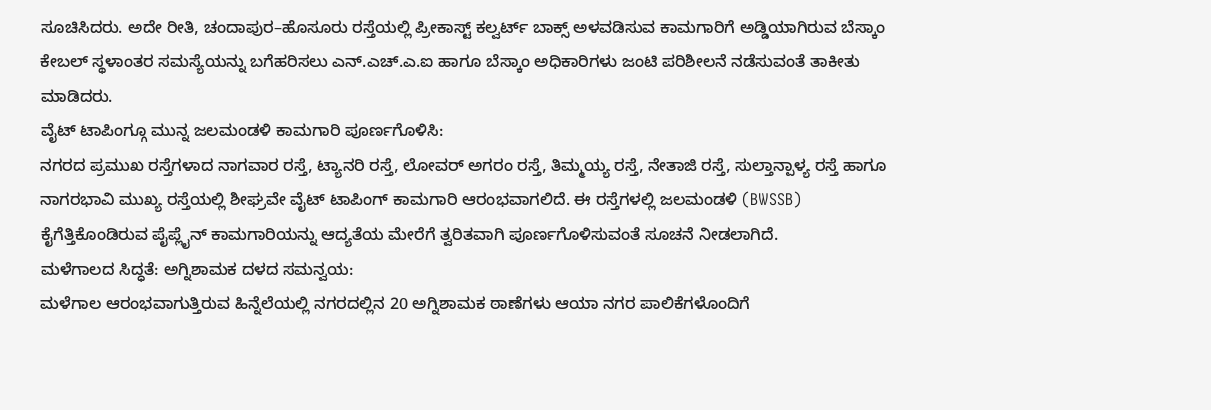ಸೂಚಿಸಿದರು. ಅದೇ ರೀತಿ, ಚಂದಾಪುರ–ಹೊಸೂರು ರಸ್ತೆಯಲ್ಲಿ ಪ್ರೀಕಾಸ್ಟ್ ಕಲ್ವರ್ಟ್ ಬಾಕ್ಸ್ ಅಳವಡಿಸುವ ಕಾಮಗಾರಿಗೆ ಅಡ್ಡಿಯಾಗಿರುವ ಬೆಸ್ಕಾಂ ಕೇಬಲ್ ಸ್ಥಳಾಂತರ ಸಮಸ್ಯೆಯನ್ನು ಬಗೆಹರಿಸಲು ಎನ್.ಎಚ್.ಎ.ಐ ಹಾಗೂ ಬೆಸ್ಕಾಂ ಅಧಿಕಾರಿಗಳು ಜಂಟಿ ಪರಿಶೀಲನೆ ನಡೆಸುವಂತೆ ತಾಕೀತು ಮಾಡಿದರು.
ವೈಟ್ ಟಾಪಿಂಗ್ಗೂ ಮುನ್ನ ಜಲಮಂಡಳಿ ಕಾಮಗಾರಿ ಪೂರ್ಣಗೊಳಿಸಿ:
ನಗರದ ಪ್ರಮುಖ ರಸ್ತೆಗಳಾದ ನಾಗವಾರ ರಸ್ತೆ, ಟ್ಯಾನರಿ ರಸ್ತೆ, ಲೋವರ್ ಅಗರಂ ರಸ್ತೆ, ತಿಮ್ಮಯ್ಯ ರಸ್ತೆ, ನೇತಾಜಿ ರಸ್ತೆ, ಸುಲ್ತಾನ್ಪಾಳ್ಯ ರಸ್ತೆ ಹಾಗೂ ನಾಗರಭಾವಿ ಮುಖ್ಯ ರಸ್ತೆಯಲ್ಲಿ ಶೀಘ್ರವೇ ವೈಟ್ ಟಾಪಿಂಗ್ ಕಾಮಗಾರಿ ಆರಂಭವಾಗಲಿದೆ. ಈ ರಸ್ತೆಗಳಲ್ಲಿ ಜಲಮಂಡಳಿ (BWSSB) ಕೈಗೆತ್ತಿಕೊಂಡಿರುವ ಪೈಪ್ಲೈನ್ ಕಾಮಗಾರಿಯನ್ನು ಆದ್ಯತೆಯ ಮೇರೆಗೆ ತ್ವರಿತವಾಗಿ ಪೂರ್ಣಗೊಳಿಸುವಂತೆ ಸೂಚನೆ ನೀಡಲಾಗಿದೆ.
ಮಳೆಗಾಲದ ಸಿದ್ಧತೆ: ಅಗ್ನಿಶಾಮಕ ದಳದ ಸಮನ್ವಯ:
ಮಳೆಗಾಲ ಆರಂಭವಾಗುತ್ತಿರುವ ಹಿನ್ನೆಲೆಯಲ್ಲಿ ನಗರದಲ್ಲಿನ 20 ಅಗ್ನಿಶಾಮಕ ಠಾಣೆಗಳು ಆಯಾ ನಗರ ಪಾಲಿಕೆಗಳೊಂದಿಗೆ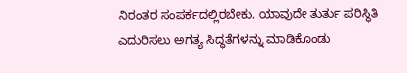ನಿರಂತರ ಸಂಪರ್ಕದಲ್ಲಿರಬೇಕು. ಯಾವುದೇ ತುರ್ತು ಪರಿಸ್ಥಿತಿ ಎದುರಿಸಲು ಅಗತ್ಯ ಸಿದ್ಧತೆಗಳನ್ನು ಮಾಡಿಕೊಂಡು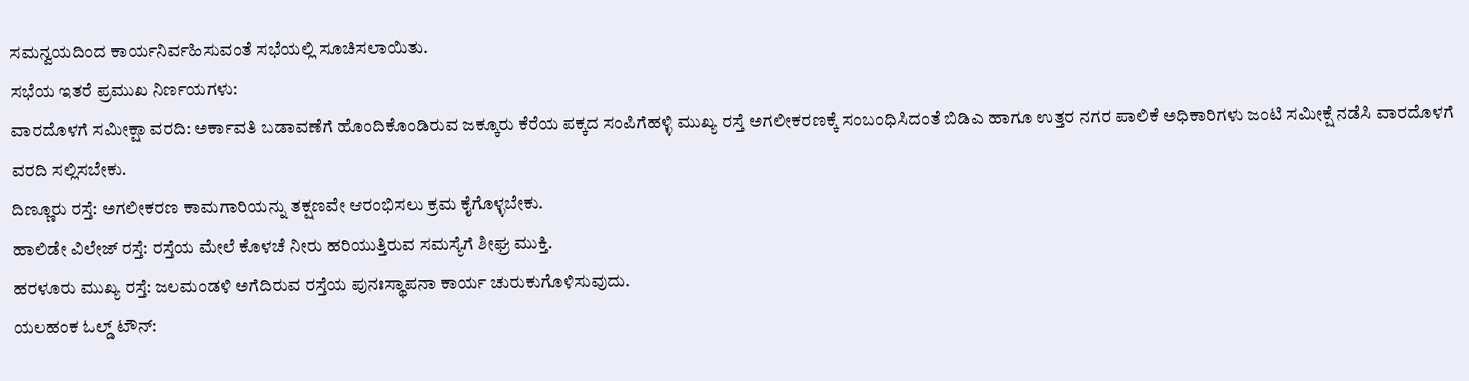ಸಮನ್ವಯದಿಂದ ಕಾರ್ಯನಿರ್ವಹಿಸುವಂತೆ ಸಭೆಯಲ್ಲಿ ಸೂಚಿಸಲಾಯಿತು.
ಸಭೆಯ ಇತರೆ ಪ್ರಮುಖ ನಿರ್ಣಯಗಳು:
ವಾರದೊಳಗೆ ಸಮೀಕ್ಷಾ ವರದಿ: ಅರ್ಕಾವತಿ ಬಡಾವಣೆಗೆ ಹೊಂದಿಕೊಂಡಿರುವ ಜಕ್ಕೂರು ಕೆರೆಯ ಪಕ್ಕದ ಸಂಪಿಗೆಹಳ್ಳಿ ಮುಖ್ಯ ರಸ್ತೆ ಅಗಲೀಕರಣಕ್ಕೆ ಸಂಬಂಧಿಸಿದಂತೆ ಬಿಡಿಎ ಹಾಗೂ ಉತ್ತರ ನಗರ ಪಾಲಿಕೆ ಅಧಿಕಾರಿಗಳು ಜಂಟಿ ಸಮೀಕ್ಷೆ ನಡೆಸಿ ವಾರದೊಳಗೆ ವರದಿ ಸಲ್ಲಿಸಬೇಕು.
ದಿಣ್ಣೂರು ರಸ್ತೆ: ಅಗಲೀಕರಣ ಕಾಮಗಾರಿಯನ್ನು ತಕ್ಷಣವೇ ಆರಂಭಿಸಲು ಕ್ರಮ ಕೈಗೊಳ್ಳಬೇಕು.
ಹಾಲಿಡೇ ವಿಲೇಜ್ ರಸ್ತೆ: ರಸ್ತೆಯ ಮೇಲೆ ಕೊಳಚೆ ನೀರು ಹರಿಯುತ್ತಿರುವ ಸಮಸ್ಯೆಗೆ ಶೀಘ್ರ ಮುಕ್ತಿ.
ಹರಳೂರು ಮುಖ್ಯ ರಸ್ತೆ: ಜಲಮಂಡಳಿ ಅಗೆದಿರುವ ರಸ್ತೆಯ ಪುನಃಸ್ಥಾಪನಾ ಕಾರ್ಯ ಚುರುಕುಗೊಳಿಸುವುದು.
ಯಲಹಂಕ ಓಲ್ಡ್ ಟೌನ್: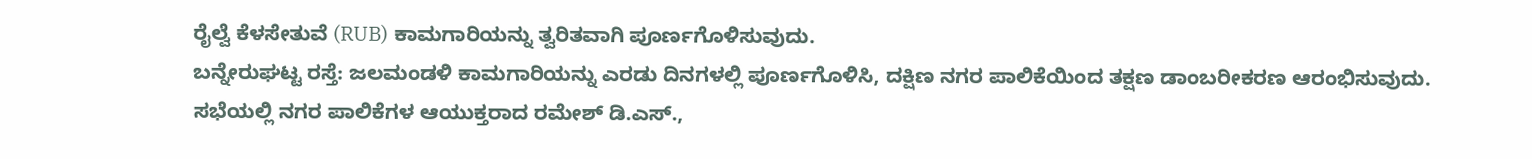ರೈಲ್ವೆ ಕೆಳಸೇತುವೆ (RUB) ಕಾಮಗಾರಿಯನ್ನು ತ್ವರಿತವಾಗಿ ಪೂರ್ಣಗೊಳಿಸುವುದು.
ಬನ್ನೇರುಘಟ್ಟ ರಸ್ತೆ: ಜಲಮಂಡಳಿ ಕಾಮಗಾರಿಯನ್ನು ಎರಡು ದಿನಗಳಲ್ಲಿ ಪೂರ್ಣಗೊಳಿಸಿ, ದಕ್ಷಿಣ ನಗರ ಪಾಲಿಕೆಯಿಂದ ತಕ್ಷಣ ಡಾಂಬರೀಕರಣ ಆರಂಭಿಸುವುದು.
ಸಭೆಯಲ್ಲಿ ನಗರ ಪಾಲಿಕೆಗಳ ಆಯುಕ್ತರಾದ ರಮೇಶ್ ಡಿ.ಎಸ್.,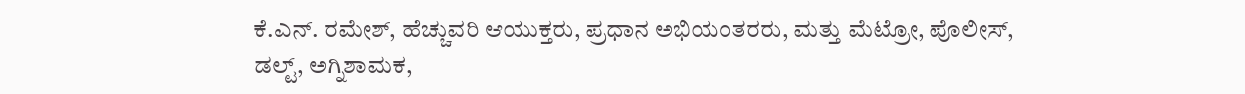ಕೆ.ಎನ್. ರಮೇಶ್, ಹೆಚ್ಚುವರಿ ಆಯುಕ್ತರು, ಪ್ರಧಾನ ಅಭಿಯಂತರರು, ಮತ್ತು ಮೆಟ್ರೋ, ಪೊಲೀಸ್, ಡಲ್ಟ್, ಅಗ್ನಿಶಾಮಕ,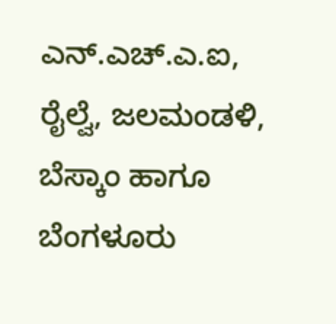ಎನ್.ಎಚ್.ಎ.ಐ, ರೈಲ್ವೆ, ಜಲಮಂಡಳಿ, ಬೆಸ್ಕಾಂ ಹಾಗೂ ಬೆಂಗಳೂರು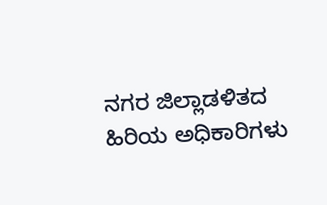ನಗರ ಜಿಲ್ಲಾಡಳಿತದ ಹಿರಿಯ ಅಧಿಕಾರಿಗಳು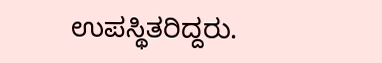ಉಪಸ್ಥಿತರಿದ್ದರು.